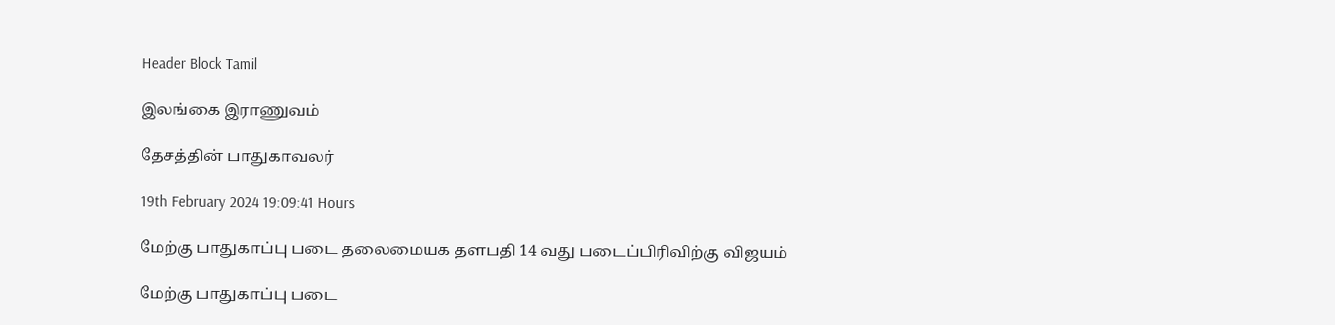Header Block Tamil

இலங்கை இராணுவம்

தேசத்தின் பாதுகாவலர்

19th February 2024 19:09:41 Hours

மேற்கு பாதுகாப்பு படை தலைமையக தளபதி 14 வது படைப்பிரிவிற்கு விஜயம்

மேற்கு பாதுகாப்பு படை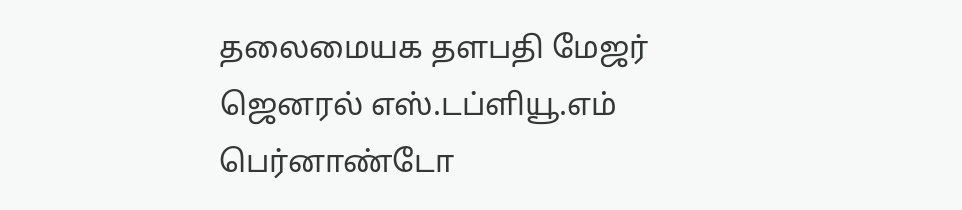தலைமையக தளபதி மேஜர் ஜெனரல் எஸ்.டப்ளியூ.எம் பெர்னாண்டோ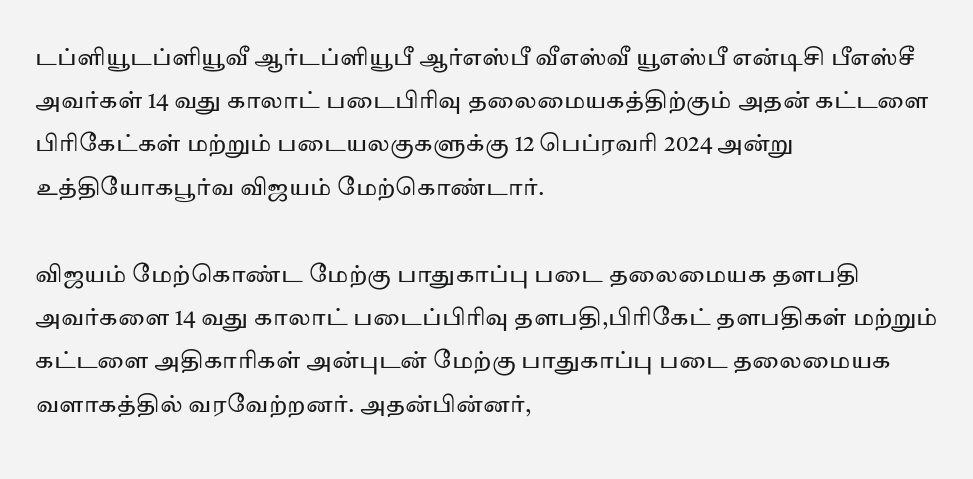டப்ளியூடப்ளியூவீ ஆர்டப்ளியூபீ ஆர்எஸ்பீ வீஎஸ்வீ யூஎஸ்பீ என்டிசி பீஎஸ்சீ அவர்கள் 14 வது காலாட் படைபிரிவு தலைமையகத்திற்கும் அதன் கட்டளை பிரிகேட்கள் மற்றும் படையலகுகளுக்கு 12 பெப்ரவரி 2024 அன்று உத்தியோகபூர்வ விஜயம் மேற்கொண்டார்.

விஜயம் மேற்கொண்ட மேற்கு பாதுகாப்பு படை தலைமையக தளபதி அவர்களை 14 வது காலாட் படைப்பிரிவு தளபதி,பிரிகேட் தளபதிகள் மற்றும் கட்டளை அதிகாரிகள் அன்புடன் மேற்கு பாதுகாப்பு படை தலைமையக வளாகத்தில் வரவேற்றனர். அதன்பின்னர்,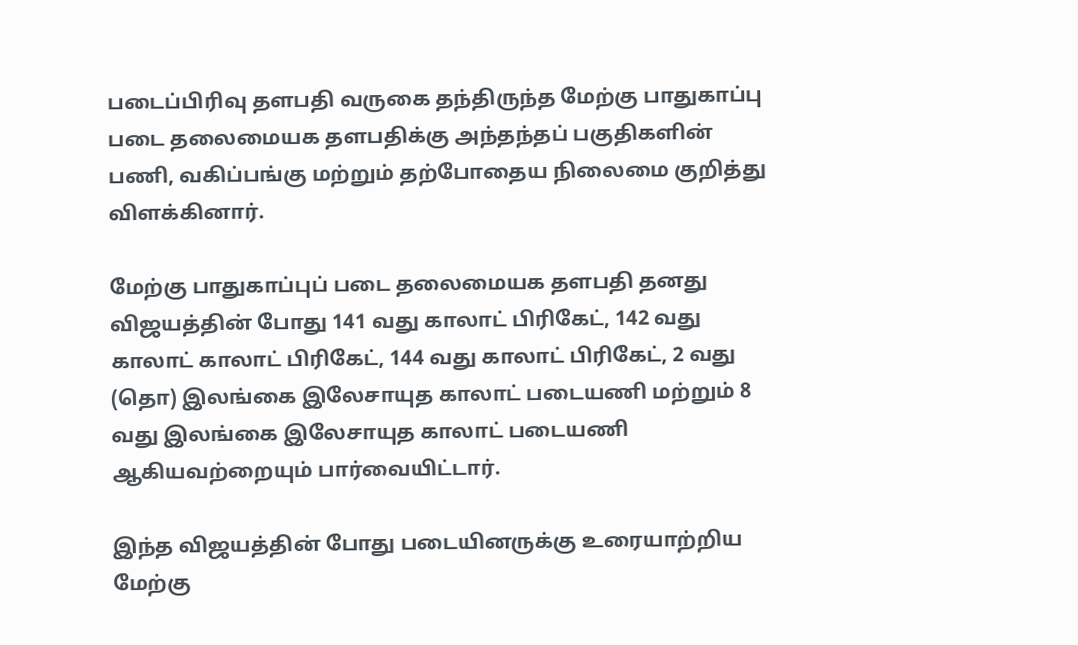படைப்பிரிவு தளபதி வருகை தந்திருந்த மேற்கு பாதுகாப்பு படை தலைமையக தளபதிக்கு அந்தந்தப் பகுதிகளின் பணி, வகிப்பங்கு மற்றும் தற்போதைய நிலைமை குறித்து விளக்கினார்.

மேற்கு பாதுகாப்புப் படை தலைமையக தளபதி தனது விஜயத்தின் போது 141 வது காலாட் பிரிகேட், 142 வது காலாட் காலாட் பிரிகேட், 144 வது காலாட் பிரிகேட், 2 வது (தொ) இலங்கை இலேசாயுத காலாட் படையணி மற்றும் 8 வது இலங்கை இலேசாயுத காலாட் படையணி ஆகியவற்றையும் பார்வையிட்டார்.

இந்த விஜயத்தின் போது படையினருக்கு உரையாற்றிய மேற்கு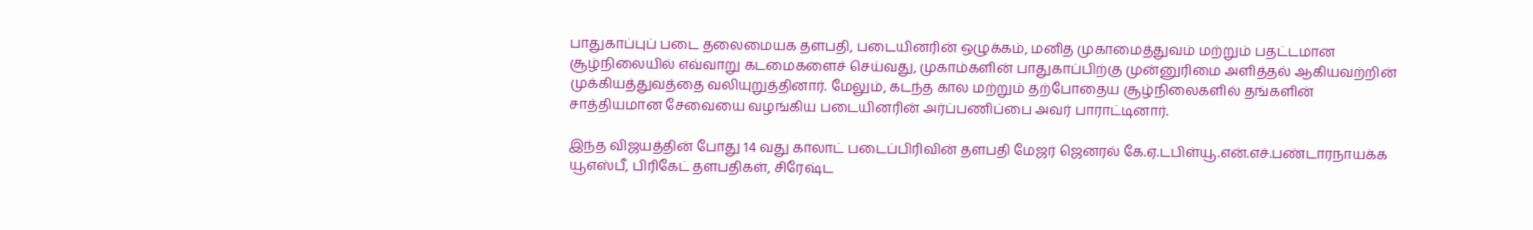பாதுகாப்புப் படை தலைமையக தளபதி, படையினரின் ஒழுக்கம், மனித முகாமைத்துவம் மற்றும் பதட்டமான சூழ்நிலையில் எவ்வாறு கடமைகளைச் செய்வது, முகாம்களின் பாதுகாப்பிற்கு முன்னுரிமை அளித்தல் ஆகியவற்றின் முக்கியத்துவத்தை வலியுறுத்தினார். மேலும், கடந்த கால மற்றும் தற்போதைய சூழ்நிலைகளில் தங்களின் சாத்தியமான சேவையை வழங்கிய படையினரின் அர்ப்பணிப்பை அவர் பாராட்டினார்.

இந்த விஜயத்தின் போது 14 வது காலாட் படைப்பிரிவின் தளபதி மேஜர் ஜெனரல் கே.ஏ.டபிள்யூ.என்.எச்.பண்டாரநாயக்க யூஎஸ்பீ, பிரிகேட் தளபதிகள், சிரேஷ்ட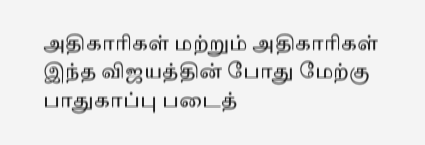அதிகாரிகள் மற்றும் அதிகாரிகள் இந்த விஜயத்தின் போது மேற்கு பாதுகாப்பு படைத்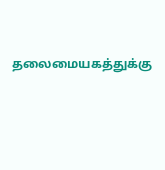தலைமையகத்துக்கு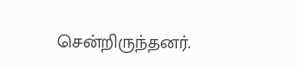சென்றிருந்தனர்.